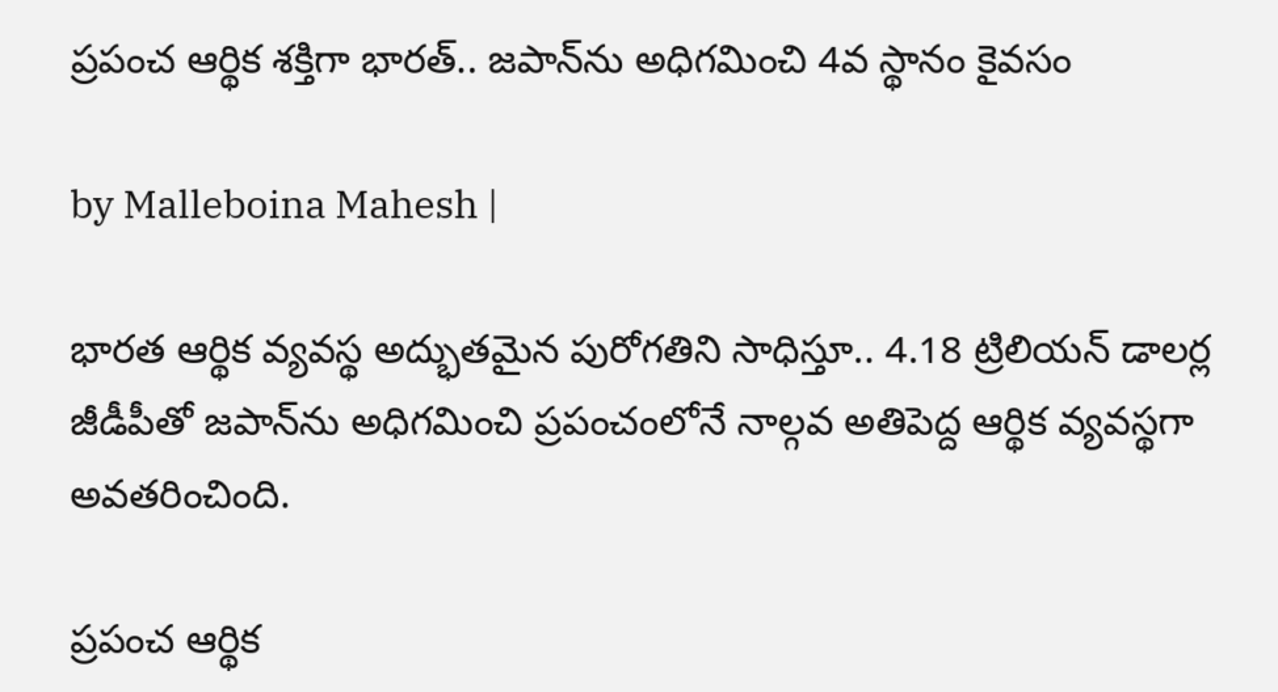ప్రపంచ ఆర్థిక శక్తిగా భారత్.. జపాన్‌ను అధిగమించి 4వ స్థానం కైవసం

by Malleboina Mahesh |

భారత ఆర్థిక వ్యవస్థ అద్భుతమైన పురోగతిని సాధిస్తూ.. 4.18 ట్రిలియన్ డాలర్ల జీడీపీతో జపాన్‌ను అధిగమించి ప్రపంచంలోనే నాల్గవ అతిపెద్ద ఆర్థిక వ్యవస్థగా అవతరించింది.

ప్రపంచ ఆర్థిక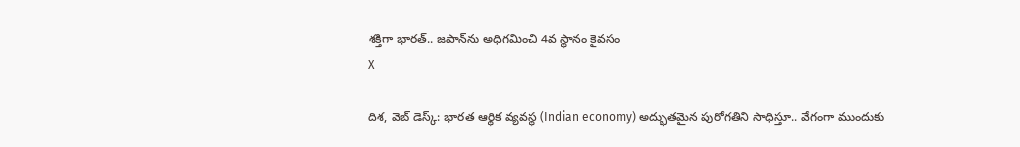శక్తిగా భారత్.. జపాన్‌ను అధిగమించి 4వ స్థానం కైవసం
X

దిశ, వెబ్ డెస్క్: భారత ఆర్థిక వ్యవస్థ (Indian economy) అద్భుతమైన పురోగతిని సాధిస్తూ.. వేగంగా ముందుకు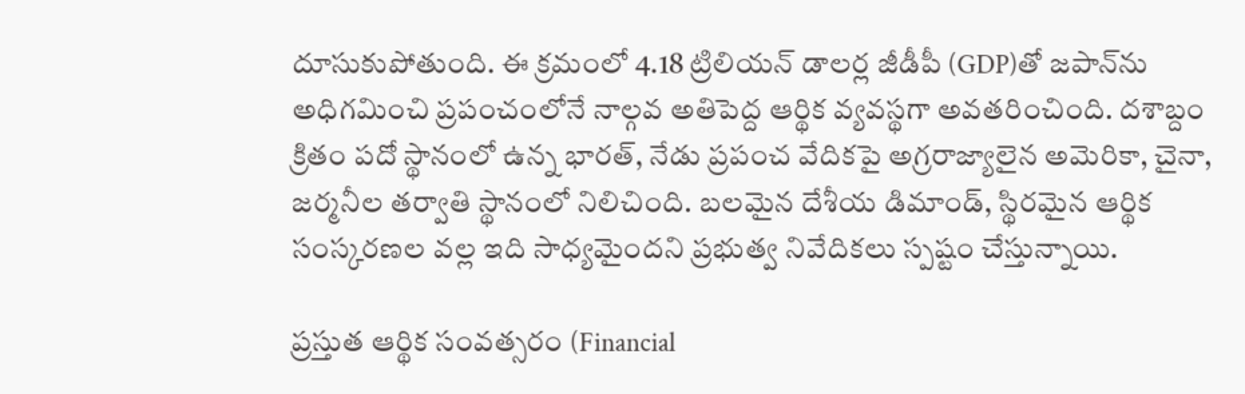దూసుకుపోతుంది. ఈ క్రమంలో 4.18 ట్రిలియన్ డాలర్ల జీడీపీ (GDP)తో జపాన్‌ను అధిగమించి ప్రపంచంలోనే నాల్గవ అతిపెద్ద ఆర్థిక వ్యవస్థగా అవతరించింది. దశాబ్దం క్రితం పదో స్థానంలో ఉన్న భారత్, నేడు ప్రపంచ వేదికపై అగ్రరాజ్యాలైన అమెరికా, చైనా, జర్మనీల తర్వాతి స్థానంలో నిలిచింది. బలమైన దేశీయ డిమాండ్, స్థిరమైన ఆర్థిక సంస్కరణల వల్ల ఇది సాధ్యమైందని ప్రభుత్వ నివేదికలు స్పష్టం చేస్తున్నాయి.

ప్రస్తుత ఆర్థిక సంవత్సరం (Financial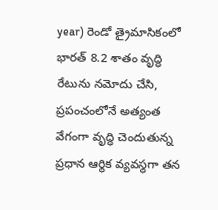year) రెండో త్రైమాసికంలో భారత్ 8.2 శాతం వృద్ధి రేటును నమోదు చేసి, ప్రపంచంలోనే అత్యంత వేగంగా వృద్ధి చెందుతున్న ప్రధాన ఆర్థిక వ్యవస్థగా తన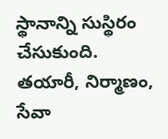స్థానాన్ని సుస్థిరం చేసుకుంది. తయారీ, నిర్మాణం, సేవా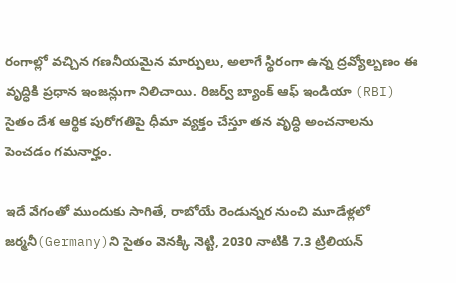రంగాల్లో వచ్చిన గణనీయమైన మార్పులు, అలాగే స్థిరంగా ఉన్న ద్రవ్యోల్బణం ఈ వృద్ధికి ప్రధాన ఇంజన్లుగా నిలిచాయి. రిజర్వ్ బ్యాంక్ ఆఫ్ ఇండియా (RBI) సైతం దేశ ఆర్థిక పురోగతిపై ధీమా వ్యక్తం చేస్తూ తన వృద్ధి అంచనాలను పెంచడం గమనార్హం.

ఇదే వేగంతో ముందుకు సాగితే, రాబోయే రెండున్నర నుంచి మూడేళ్లలో జర్మనీ(Germany)ని సైతం వెనక్కి నెట్టి, 2030 నాటికి 7.3 ట్రిలియన్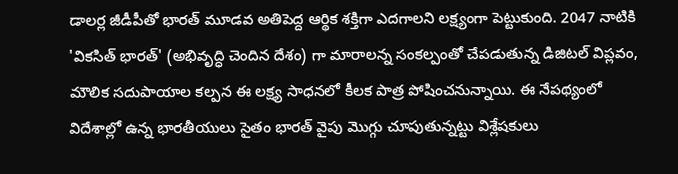డాలర్ల జీడీపీతో భారత్ మూడవ అతిపెద్ద ఆర్థిక శక్తిగా ఎదగాలని లక్ష్యంగా పెట్టుకుంది. 2047 నాటికి 'వికసిత్ భారత్' (అభివృద్ధి చెందిన దేశం) గా మారాలన్న సంకల్పంతో చేపడుతున్న డిజిటల్ విప్లవం, మౌలిక సదుపాయాల కల్పన ఈ లక్ష్య సాధనలో కీలక పాత్ర పోషించనున్నాయి. ఈ నేపథ్యంలో విదేశాల్లో ఉన్న భారతీయులు సైతం భారత్ వైపు మొగ్గు చూపుతున్నట్టు విశ్లేషకులు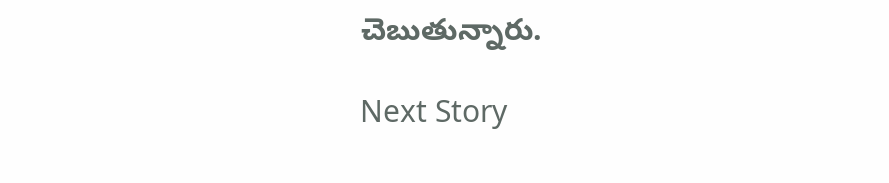చెబుతున్నారు.

Next Story